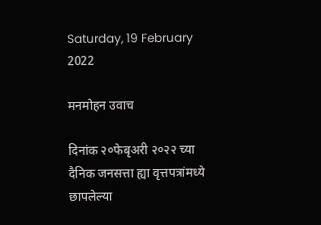Saturday, 19 February 2022

मनमोहन उवाच

दिनांक २०फेबृअरी २०२२ च्या दैनिक जनसत्ता ह्या वृत्तपत्रांमध्ये छापलेल्या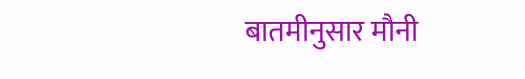बातमीनुसार मौनी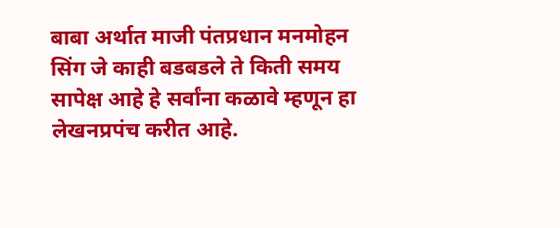बाबा अर्थात माजी पंतप्रधान मनमोहन सिंग जे काही बडबडले ते किती समय सापेक्ष आहे हे सर्वांना कळावे म्हणून हा लेखनप्रपंच करीत आहे.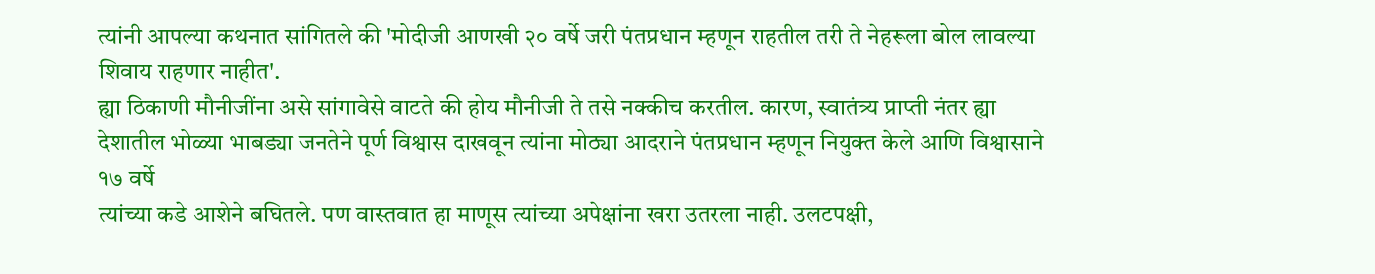त्यांनी आपल्या कथनात सांगितले की 'मोदीजी आणखी २० वर्षे जरी पंतप्रधान म्हणून राहतील तरी ते नेहरूला बोल लावल्या शिवाय राहणार नाहीत'.
ह्या ठिकाणी मौनीजींना असे सांगावेसे वाटते की होय मौनीजी ते तसे नक्कीच करतील. कारण, स्वातंत्र्य प्राप्ती नंतर ह्या देशातील भोळ्या भाबड्या जनतेने पूर्ण विश्वास दाखवून त्यांना मोठ्या आदराने पंतप्रधान म्हणून नियुक्त केले आणि विश्वासाने १७ वर्षे
त्यांच्या कडे आशेने बघितले. पण वास्तवात हा माणूस त्यांच्या अपेक्षांना खरा उतरला नाही. उलटपक्षी,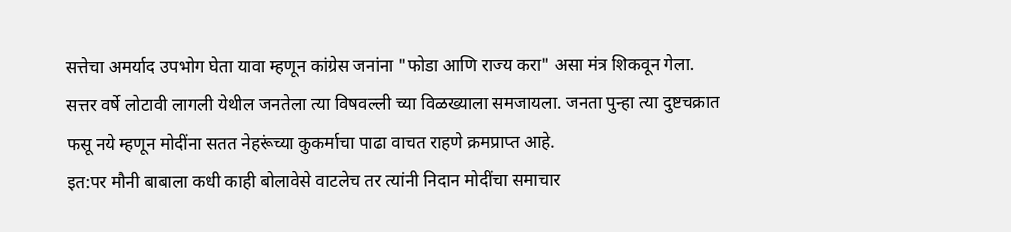सत्तेचा अमर्याद उपभोग घेता यावा म्हणून कांग्रेस जनांना "फोडा आणि राज्य करा" असा मंत्र शिकवून गेला.
सत्तर वर्षे लोटावी लागली येथील जनतेला त्या विषवल्ली च्या विळख्याला समजायला. जनता पुन्हा त्या दुष्टचक्रात फसू नये म्हणून मोदींना सतत नेहरूंच्या कुकर्माचा पाढा वाचत राहणे क्रमप्राप्त आहे.
इत:पर मौनी बाबाला कधी काही बोलावेसे वाटलेच तर त्यांनी निदान मोदींचा समाचार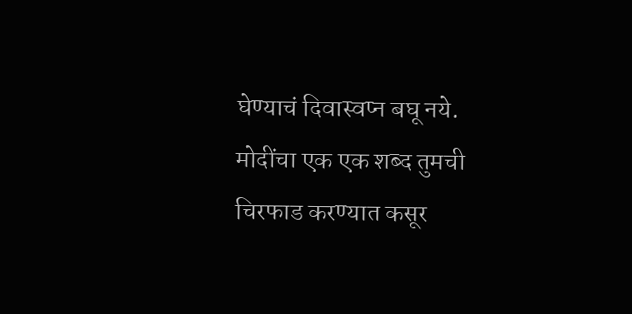घेण्याचं दिवास्वप्न बघू नये. मोदींचा एक एक शब्द तुमची चिरफाड करण्यात कसूर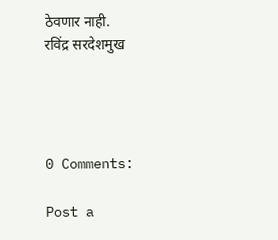ठेवणार नाही.
रविंद्र सरदेशमुख




0 Comments:

Post a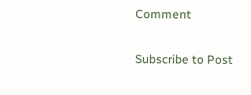Comment

Subscribe to Post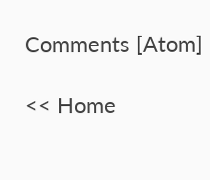Comments [Atom]

<< Home